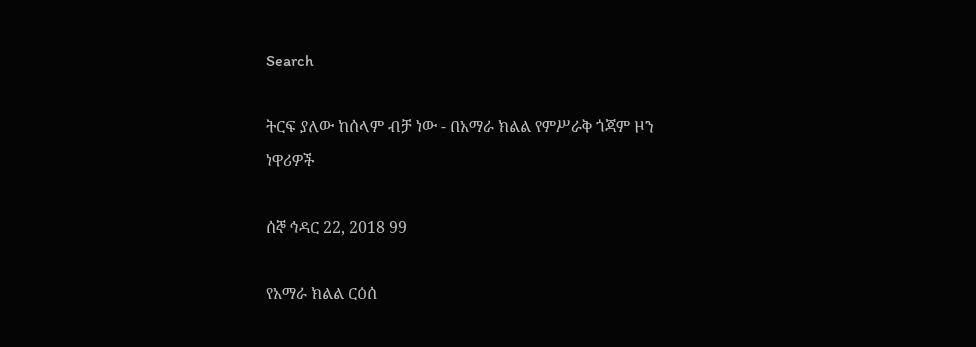Search

ትርፍ ያለው ከሰላም ብቻ ነው - በአማራ ክልል የምሥራቅ ጎጃም ዞን ነዋሪዎች

ሰኞ ኅዳር 22, 2018 99

የአማራ ክልል ርዕሰ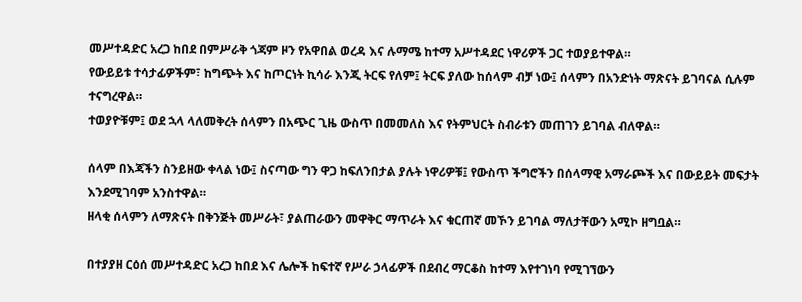መሥተዳድር አረጋ ከበደ በምሥራቅ ጎጃም ዞን የአዋበል ወረዳ እና ሉማሜ ከተማ አሥተዳደር ነዋሪዎች ጋር ተወያይተዋል።
የውይይቱ ተሳታፊዎችም፣ ከግጭት እና ከጦርነት ኪሳራ እንጂ ትርፍ የለም፤ ትርፍ ያለው ከሰላም ብቻ ነው፤ ሰላምን በአንድነት ማጽናት ይገባናል ሲሉም ተናግረዋል።
ተወያዮቹም፤ ወደ ኋላ ላለመቅረት ሰላምን በአጭር ጊዜ ውስጥ በመመለስ እና የትምህርት ስብራቱን መጠገን ይገባል ብለዋል።

ሰላም በእጃችን ስንይዘው ቀላል ነው፤ ስናጣው ግን ዋጋ ከፍለንበታል ያሉት ነዋሪዎቹ፤ የውስጥ ችግሮችን በሰላማዊ አማራጮች እና በውይይት መፍታት እንደሚገባም አንስተዋል።
ዘላቂ ሰላምን ለማጽናት በቅንጅት መሥራት፣ ያልጠራውን መዋቅር ማጥራት እና ቁርጠኛ መኾን ይገባል ማለታቸውን አሚኮ ዘግቧል።

በተያያዘ ርዕሰ መሥተዳድር አረጋ ከበደ እና ሌሎች ከፍተኛ የሥራ ኃላፊዎች በደብረ ማርቆስ ከተማ እየተገነባ የሚገኘውን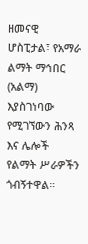ዘመናዊ ሆስፒታል፣ የአማራ ልማት ማኅበር (አልማ) እያስገነባው የሚገኘውን ሕንጻ እና ሌሎች የልማት ሥራዎችን ጎብኝተዋል።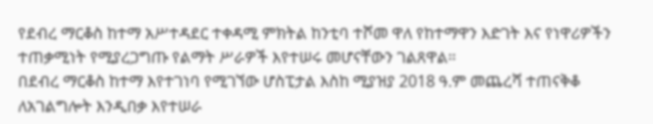የደብረ ማርቆስ ከተማ አሥተዳደር ተቀዳሚ ምክትል ከንቲባ ተሾመ ዋለ የከተማዋን እድገት እና የነዋሪዎችን ተጠቃሚነት የሚያረጋግጡ የልማት ሥራዎች እየተሠሩ መሆናቸውን ገልጸዋል።
በደብረ ማርቆስ ከተማ እየተገነባ የሚገኘው ሆስፒታል እስከ ሚያዝያ 2018 ዓ.ም መጨረሻ ተጠናቅቆ ለአገልግሎት እንዲበቃ እየተሠራ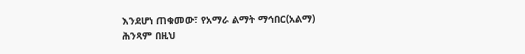እንደሆነ ጠቁመው፣ የአማራ ልማት ማኅበር(አልማ) ሕንጻም በዚህ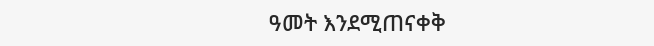ዓመት እንደሚጠናቀቅ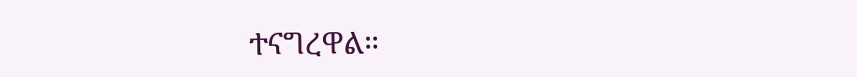ተናግረዋል።